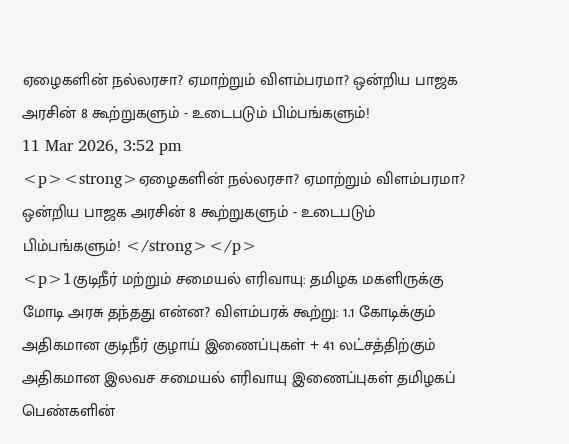ஏழைகளின் நல்லரசா? ஏமாற்றும் விளம்பரமா? ஒன்றிய பாஜக அரசின் 8 கூற்றுகளும் - உடைபடும் பிம்பங்களும்!
11 Mar 2026, 3:52 pm
<p><strong>ஏழைகளின் நல்லரசா? ஏமாற்றும் விளம்பரமா? ஒன்றிய பாஜக அரசின் 8 கூற்றுகளும் - உடைபடும் பிம்பங்களும்! </strong></p>
<p>1குடிநீர் மற்றும் சமையல் எரிவாயு: தமிழக மகளிருக்கு மோடி அரசு தந்தது என்ன? விளம்பரக் கூற்று: 1.1 கோடிக்கும் அதிகமான குடிநீர் குழாய் இணைப்புகள் + 41 லட்சத்திற்கும் அதிகமான இலவச சமையல் எரிவாயு இணைப்புகள் தமிழகப் பெண்களின்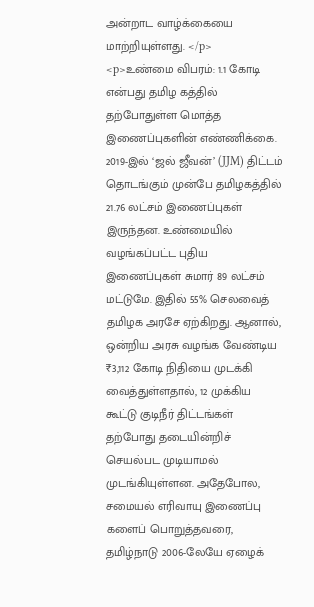அன்றாட வாழ்க்கையை மாற்றியுள்ளது. </p>
<p>உண்மை விபரம்: 1.1 கோடி என்பது தமிழ கத்தில் தற்போதுள்ள மொத்த இணைப்புகளின் எண்ணிக்கை. 2019-இல் ‘ஜல் ஜீவன்’ (JJM) திட்டம் தொடங்கும் முன்பே தமிழகத்தில் 21.76 லட்சம் இணைப்புகள் இருந்தன. உண்மையில் வழங்கப்பட்ட புதிய இணைப்புகள் சுமார் 89 லட்சம் மட்டுமே. இதில் 55% செலவைத் தமிழக அரசே ஏற்கிறது. ஆனால், ஒன்றிய அரசு வழங்க வேண்டிய ₹3,112 கோடி நிதியை முடக்கி வைத்துள்ளதால், 12 முக்கிய கூட்டு குடிநீர் திட்டங்கள் தற்போது தடையின்றிச் செயல்பட முடியாமல் முடங்கியுள்ளன. அதேபோல, சமையல் எரிவாயு இணைப்பு களைப் பொறுத்தவரை, தமிழ்நாடு 2006-லேயே ஏழைக்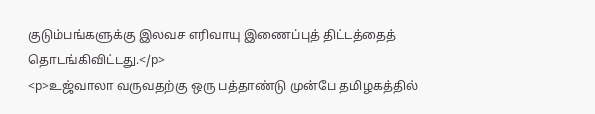குடும்பங்களுக்கு இலவச எரிவாயு இணைப்புத் திட்டத்தைத் தொடங்கிவிட்டது.</p>
<p>உஜ்வாலா வருவதற்கு ஒரு பத்தாண்டு முன்பே தமிழகத்தில்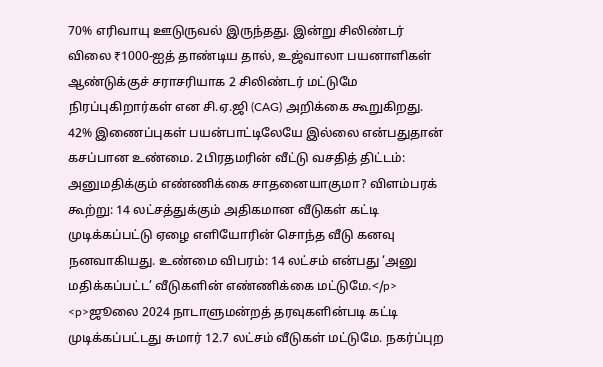70% எரிவாயு ஊடுருவல் இருந்தது. இன்று சிலிண்டர் விலை ₹1000-ஐத் தாண்டிய தால், உஜ்வாலா பயனாளிகள் ஆண்டுக்குச் சராசரியாக 2 சிலிண்டர் மட்டுமே நிரப்புகிறார்கள் என சி.ஏ.ஜி (CAG) அறிக்கை கூறுகிறது. 42% இணைப்புகள் பயன்பாட்டிலேயே இல்லை என்பதுதான் கசப்பான உண்மை. 2பிரதமரின் வீட்டு வசதித் திட்டம்: அனுமதிக்கும் எண்ணிக்கை சாதனையாகுமா? விளம்பரக் கூற்று: 14 லட்சத்துக்கும் அதிகமான வீடுகள் கட்டி முடிக்கப்பட்டு ஏழை எளியோரின் சொந்த வீடு கனவு நனவாகியது. உண்மை விபரம்: 14 லட்சம் என்பது ‘அனு மதிக்கப்பட்ட’ வீடுகளின் எண்ணிக்கை மட்டுமே.</p>
<p>ஜூலை 2024 நாடாளுமன்றத் தரவுகளின்படி கட்டி முடிக்கப்பட்டது சுமார் 12.7 லட்சம் வீடுகள் மட்டுமே. நகர்ப்புற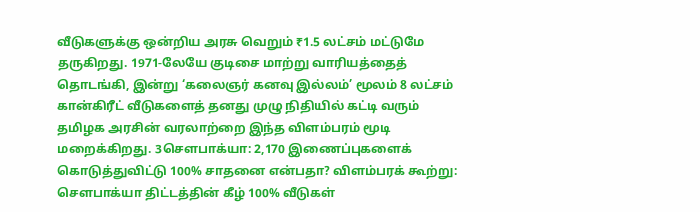வீடுகளுக்கு ஒன்றிய அரசு வெறும் ₹1.5 லட்சம் மட்டுமே தருகிறது. 1971-லேயே குடிசை மாற்று வாரியத்தைத் தொடங்கி, இன்று ‘கலைஞர் கனவு இல்லம்’ மூலம் 8 லட்சம் கான்கிரீட் வீடுகளைத் தனது முழு நிதியில் கட்டி வரும் தமிழக அரசின் வரலாற்றை இந்த விளம்பரம் மூடி மறைக்கிறது. 3சௌபாக்யா: 2,170 இணைப்புகளைக் கொடுத்துவிட்டு 100% சாதனை என்பதா? விளம்பரக் கூற்று: சௌபாக்யா திட்டத்தின் கீழ் 100% வீடுகள்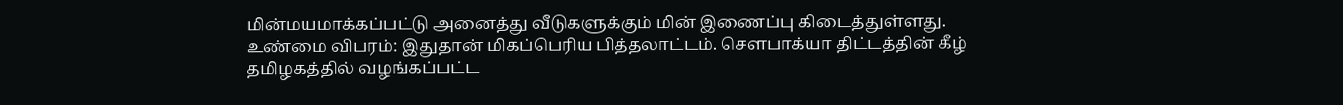மின்மயமாக்கப்பட்டு அனைத்து வீடுகளுக்கும் மின் இணைப்பு கிடைத்துள்ளது. உண்மை விபரம்: இதுதான் மிகப்பெரிய பித்தலாட்டம். சௌபாக்யா திட்டத்தின் கீழ் தமிழகத்தில் வழங்கப்பட்ட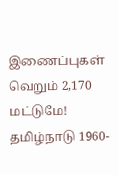இணைப்புகள் வெறும் 2,170 மட்டுமே! தமிழ்நாடு 1960-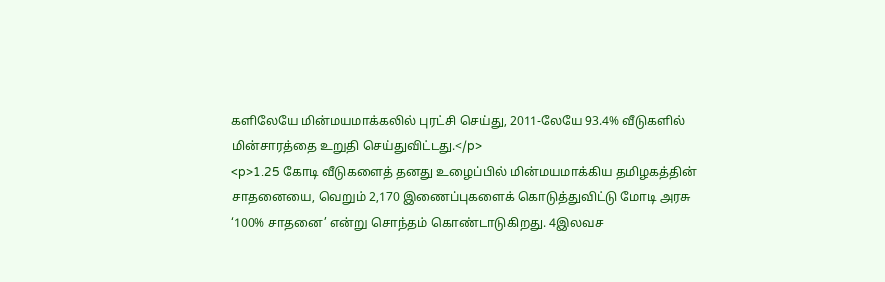களிலேயே மின்மயமாக்கலில் புரட்சி செய்து, 2011-லேயே 93.4% வீடுகளில் மின்சாரத்தை உறுதி செய்துவிட்டது.</p>
<p>1.25 கோடி வீடுகளைத் தனது உழைப்பில் மின்மயமாக்கிய தமிழகத்தின் சாதனையை, வெறும் 2,170 இணைப்புகளைக் கொடுத்துவிட்டு மோடி அரசு ‘100% சாதனை’ என்று சொந்தம் கொண்டாடுகிறது. 4இலவச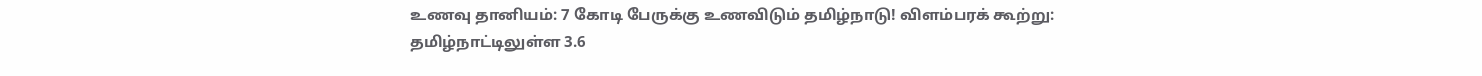உணவு தானியம்: 7 கோடி பேருக்கு உணவிடும் தமிழ்நாடு! விளம்பரக் கூற்று: தமிழ்நாட்டிலுள்ள 3.6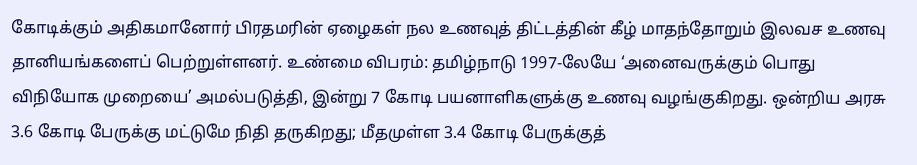கோடிக்கும் அதிகமானோர் பிரதமரின் ஏழைகள் நல உணவுத் திட்டத்தின் கீழ் மாதந்தோறும் இலவச உணவு தானியங்களைப் பெற்றுள்ளனர். உண்மை விபரம்: தமிழ்நாடு 1997-லேயே ‘அனைவருக்கும் பொது விநியோக முறையை’ அமல்படுத்தி, இன்று 7 கோடி பயனாளிகளுக்கு உணவு வழங்குகிறது. ஒன்றிய அரசு 3.6 கோடி பேருக்கு மட்டுமே நிதி தருகிறது; மீதமுள்ள 3.4 கோடி பேருக்குத்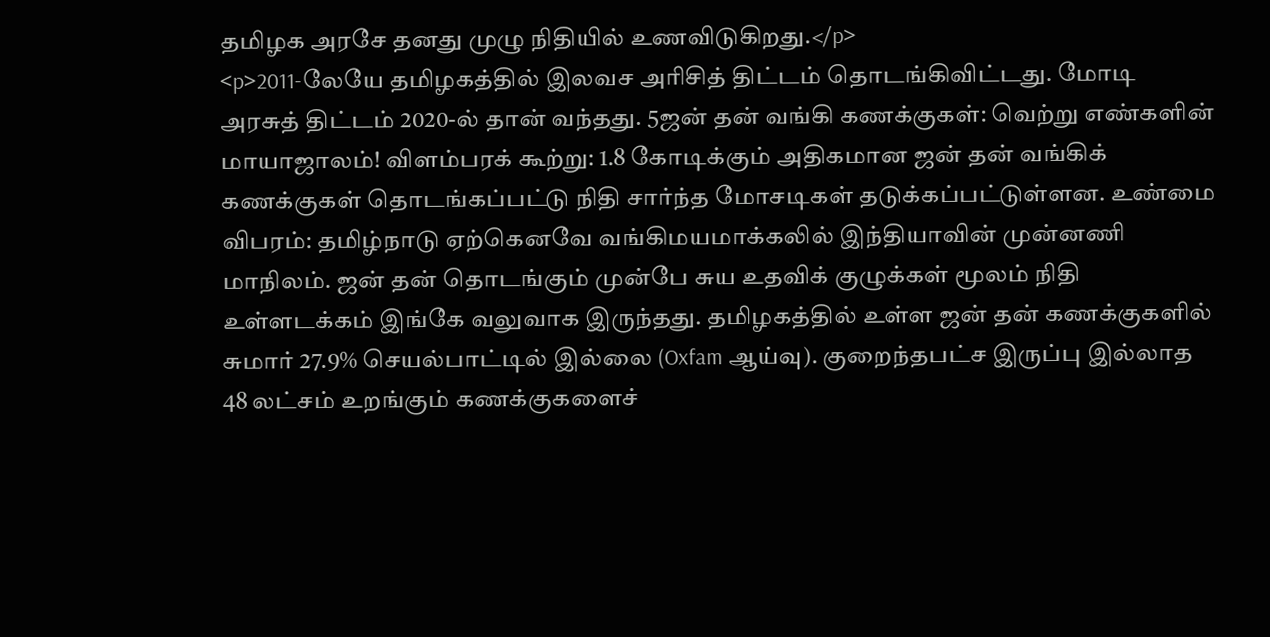தமிழக அரசே தனது முழு நிதியில் உணவிடுகிறது.</p>
<p>2011-லேயே தமிழகத்தில் இலவச அரிசித் திட்டம் தொடங்கிவிட்டது. மோடி அரசுத் திட்டம் 2020-ல் தான் வந்தது. 5ஜன் தன் வங்கி கணக்குகள்: வெற்று எண்களின் மாயாஜாலம்! விளம்பரக் கூற்று: 1.8 கோடிக்கும் அதிகமான ஜன் தன் வங்கிக் கணக்குகள் தொடங்கப்பட்டு நிதி சார்ந்த மோசடிகள் தடுக்கப்பட்டுள்ளன. உண்மை விபரம்: தமிழ்நாடு ஏற்கெனவே வங்கிமயமாக்கலில் இந்தியாவின் முன்னணி மாநிலம். ஜன் தன் தொடங்கும் முன்பே சுய உதவிக் குழுக்கள் மூலம் நிதி உள்ளடக்கம் இங்கே வலுவாக இருந்தது. தமிழகத்தில் உள்ள ஜன் தன் கணக்குகளில் சுமார் 27.9% செயல்பாட்டில் இல்லை (Oxfam ஆய்வு). குறைந்தபட்ச இருப்பு இல்லாத 48 லட்சம் உறங்கும் கணக்குகளைச்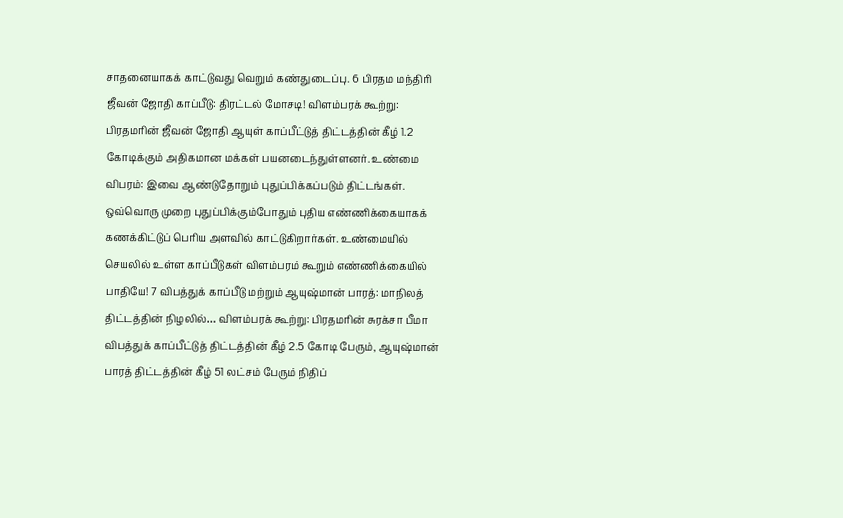சாதனையாகக் காட்டுவது வெறும் கண்துடைப்பு. 6 பிரதம மந்திரி ஜீவன் ஜோதி காப்பீடு: திரட்டல் மோசடி! விளம்பரக் கூற்று: பிரதமரின் ஜீவன் ஜோதி ஆயுள் காப்பீட்டுத் திட்டத்தின் கீழ் 1.2 கோடிக்கும் அதிகமான மக்கள் பயனடைந்துள்ளனர். உண்மை விபரம்: இவை ஆண்டுதோறும் புதுப்பிக்கப்படும் திட்டங்கள். ஒவ்வொரு முறை புதுப்பிக்கும்போதும் புதிய எண்ணிக்கையாகக் கணக்கிட்டுப் பெரிய அளவில் காட்டுகிறார்கள். உண்மையில் செயலில் உள்ள காப்பீடுகள் விளம்பரம் கூறும் எண்ணிக்கையில் பாதியே! 7 விபத்துக் காப்பீடு மற்றும் ஆயுஷ்மான் பாரத்: மாநிலத் திட்டத்தின் நிழலில்… விளம்பரக் கூற்று: பிரதமரின் சுரக்சா பீமா விபத்துக் காப்பீட்டுத் திட்டத்தின் கீழ் 2.5 கோடி பேரும், ஆயுஷ்மான் பாரத் திட்டத்தின் கீழ் 51 லட்சம் பேரும் நிதிப்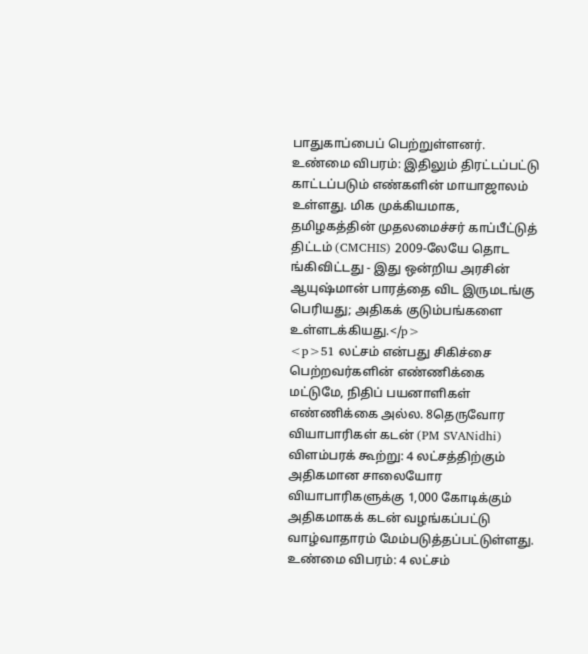பாதுகாப்பைப் பெற்றுள்ளனர். உண்மை விபரம்: இதிலும் திரட்டப்பட்டு காட்டப்படும் எண்களின் மாயாஜாலம் உள்ளது. மிக முக்கியமாக, தமிழகத்தின் முதலமைச்சர் காப்பீட்டுத் திட்டம் (CMCHIS) 2009-லேயே தொட ங்கிவிட்டது - இது ஒன்றிய அரசின் ஆயுஷ்மான் பாரத்தை விட இருமடங்கு பெரியது; அதிகக் குடும்பங்களை உள்ளடக்கியது.</p>
<p>51 லட்சம் என்பது சிகிச்சை பெற்றவர்களின் எண்ணிக்கை மட்டுமே, நிதிப் பயனாளிகள் எண்ணிக்கை அல்ல. 8தெருவோர வியாபாரிகள் கடன் (PM SVANidhi) விளம்பரக் கூற்று: 4 லட்சத்திற்கும் அதிகமான சாலையோர வியாபாரிகளுக்கு 1,000 கோடிக்கும் அதிகமாகக் கடன் வழங்கப்பட்டு வாழ்வாதாரம் மேம்படுத்தப்பட்டுள்ளது. உண்மை விபரம்: 4 லட்சம்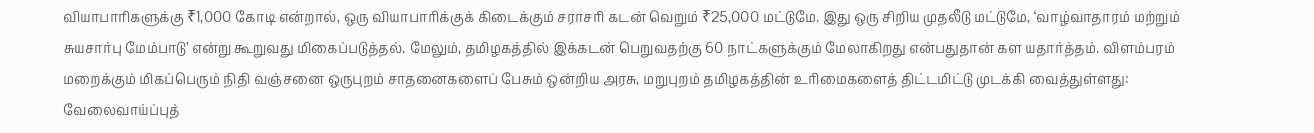வியாபாரிகளுக்கு ₹1,000 கோடி என்றால், ஒரு வியாபாரிக்குக் கிடைக்கும் சராசரி கடன் வெறும் ₹25,000 மட்டுமே. இது ஒரு சிறிய முதலீடு மட்டுமே, ‘வாழ்வாதாரம் மற்றும் சுயசார்பு மேம்பாடு’ என்று கூறுவது மிகைப்படுத்தல். மேலும், தமிழகத்தில் இக்கடன் பெறுவதற்கு 60 நாட்களுக்கும் மேலாகிறது என்பதுதான் கள யதார்த்தம். விளம்பரம் மறைக்கும் மிகப்பெரும் நிதி வஞ்சனை ஒருபுறம் சாதனைகளைப் பேசும் ஒன்றிய அரசு, மறுபுறம் தமிழகத்தின் உரிமைகளைத் திட்டமிட்டு முடக்கி வைத்துள்ளது: வேலைவாய்ப்புத்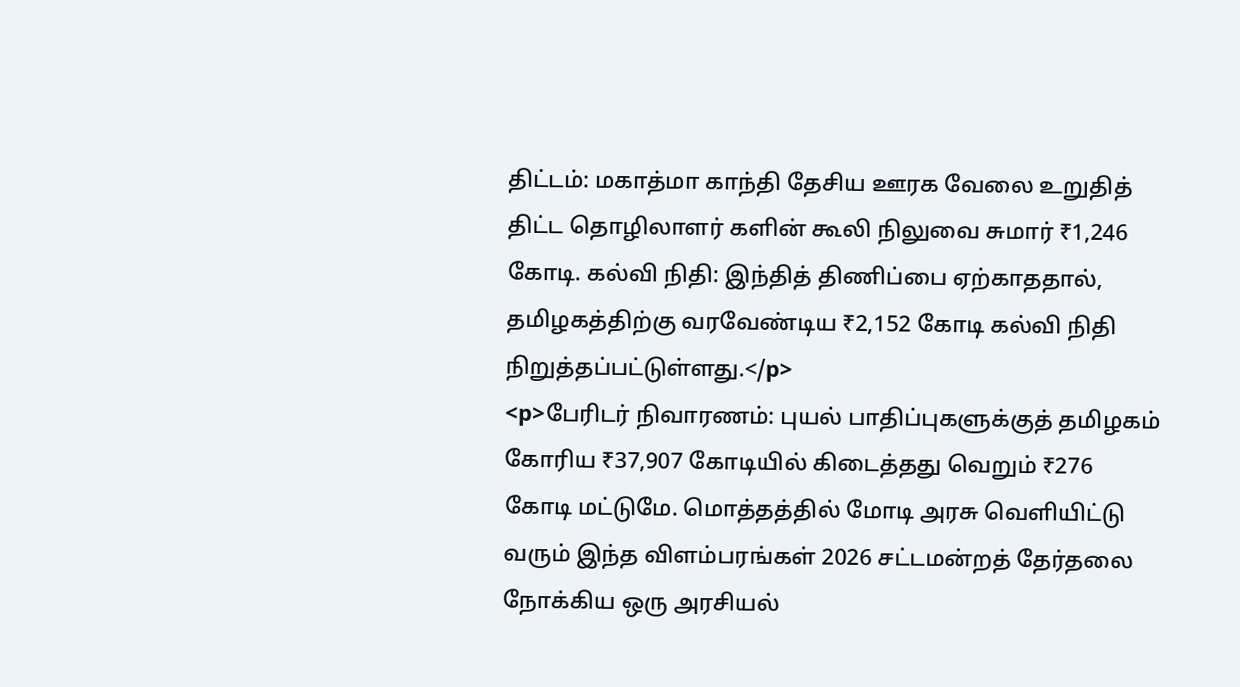திட்டம்: மகாத்மா காந்தி தேசிய ஊரக வேலை உறுதித் திட்ட தொழிலாளர் களின் கூலி நிலுவை சுமார் ₹1,246 கோடி. கல்வி நிதி: இந்தித் திணிப்பை ஏற்காததால், தமிழகத்திற்கு வரவேண்டிய ₹2,152 கோடி கல்வி நிதி நிறுத்தப்பட்டுள்ளது.</p>
<p>பேரிடர் நிவாரணம்: புயல் பாதிப்புகளுக்குத் தமிழகம் கோரிய ₹37,907 கோடியில் கிடைத்தது வெறும் ₹276 கோடி மட்டுமே. மொத்தத்தில் மோடி அரசு வெளியிட்டு வரும் இந்த விளம்பரங்கள் 2026 சட்டமன்றத் தேர்தலை நோக்கிய ஒரு அரசியல்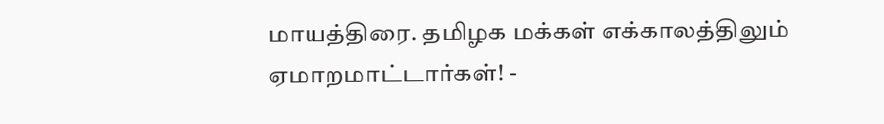மாயத்திரை. தமிழக மக்கள் எக்காலத்திலும் ஏமாறமாட்டார்கள்! -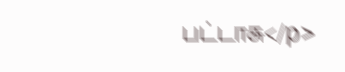பட்டாசு</p>